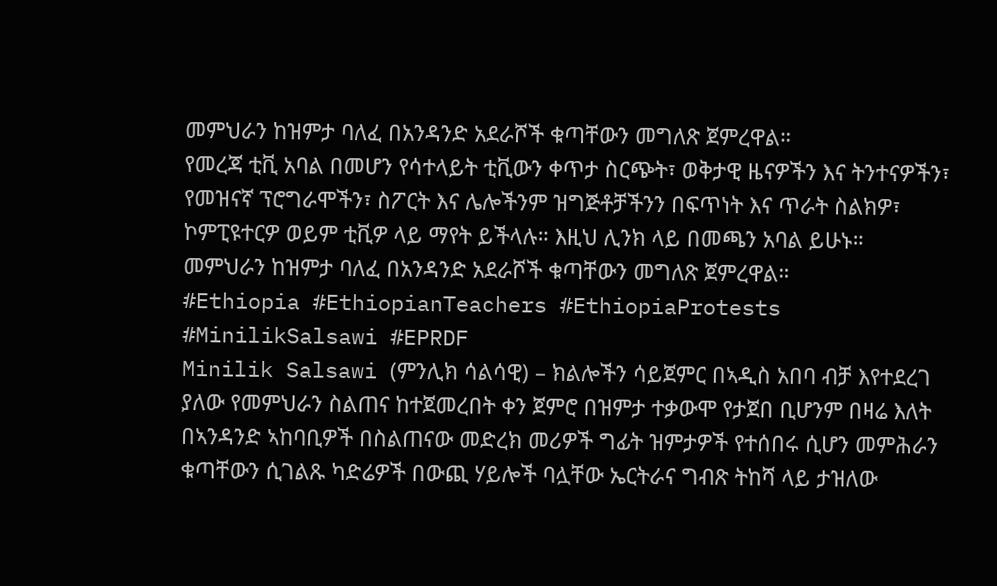መምህራን ከዝምታ ባለፈ በአንዳንድ አደራሾች ቁጣቸውን መግለጽ ጀምረዋል።
የመረጃ ቲቪ አባል በመሆን የሳተላይት ቲቪውን ቀጥታ ስርጭት፣ ወቅታዊ ዜናዎችን እና ትንተናዎችን፣ የመዝናኛ ፕሮግራሞችን፣ ስፖርት እና ሌሎችንም ዝግጅቶቻችንን በፍጥነት እና ጥራት ስልክዎ፣ ኮምፒዩተርዎ ወይም ቲቪዎ ላይ ማየት ይችላሉ። እዚህ ሊንክ ላይ በመጫን አባል ይሁኑ።
መምህራን ከዝምታ ባለፈ በአንዳንድ አደራሾች ቁጣቸውን መግለጽ ጀምረዋል።
#Ethiopia #EthiopianTeachers #EthiopiaProtests #MinilikSalsawi #EPRDF
Minilik Salsawi (ምንሊክ ሳልሳዊ) – ክልሎችን ሳይጀምር በኣዲስ አበባ ብቻ እየተደረገ ያለው የመምህራን ስልጠና ከተጀመረበት ቀን ጀምሮ በዝምታ ተቃውሞ የታጀበ ቢሆንም በዛሬ እለት በኣንዳንድ ኣከባቢዎች በስልጠናው መድረክ መሪዎች ግፊት ዝምታዎች የተሰበሩ ሲሆን መምሕራን ቁጣቸውን ሲገልጹ ካድሬዎች በውጪ ሃይሎች ባሏቸው ኤርትራና ግብጽ ትከሻ ላይ ታዝለው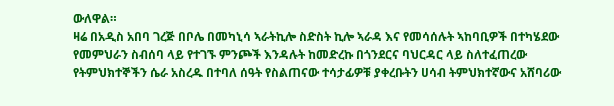ውለዋል።
ዛሬ በአዲስ አበባ ገረጅ በቦሌ በመካኒሳ ኣራትኪሎ ስድስት ኪሎ ኣራዳ እና የመሳሰሉት ኣከባቢዎች በተካሄደው የመምህራን ስብሰባ ላይ የተገኙ ምንጮች እንዳሉት ከመድረኩ በጎንደርና ባህርዳር ላይ ስለተፈጠረው የትምህክተኞችን ሴራ አስረዱ በተባለ ሰዓት የስልጠናው ተሳታፊዎቹ ያቀረቡትን ሀሳብ ትምህክተኛውና አሸባሪው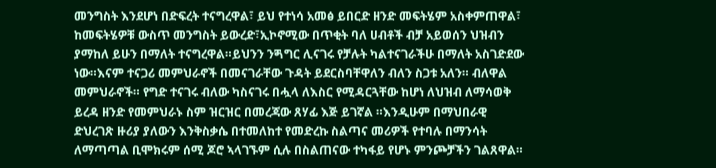መንግስት እንደሆነ በድፍረት ተናግረዋል፣ ይህ የተነሳ አመፅ ይበርድ ዘንድ መፍትሄም አስቀምጠዋል፣ ከመፍትሄዎቹ ውስጥ መንግስት ይውረድ፣ኢኮኖሚው በጥቂት ባለ ሀብቶች ብቻ አይወሰን ህዝብን ያማከለ ይሁን በማለት ተናግረዋል።ይህንን ንጝግር ሊናገሩ የቻሉት ካልተናገራችሁ በማለት አስገድደው ነው።እናም ተናጋሪ መምህራኖች በመናገራቸው ጉዳት ይደርስባቸዋለን ብለን ስጋቱ አለን። ብለዋል መምህራኖች። የግድ ተናገሩ ብለው ካስናገሩ በሗላ ለእስር የሚዳርጓቸው ከሆነ ለህዝብ ለማሳወቅ ይረዳ ዘንድ የመምህራኑ ስም ዝርዝር በመረጃው ጸሃፊ እጅ ይገኛል ።እንዲሁም በማህበራዊ ድህረገጽ ዙሪያ ያለውን እንቅስቃሴ በተመለከተ የመድረኩ ስልጣና መሪዎች የተባሉ በማንሳት ለማጣጣል ቢሞክሩም ሰሚ ጆሮ ኣላገኙም ሲሉ በስልጠናው ተካፋይ የሆኑ ምንጮቻችን ገልጸዋል።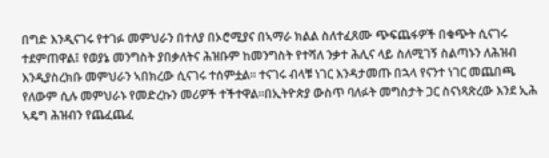በግድ እንዲናገሩ የተገፉ መምህራን በተለያ በኦሮሚያና በኣማራ ክልል ስለተፈጸሙ ጭፍጨፋዎች በቁጭት ሲናገሩ ተደምጠዋል፤ የወያኔ መንግስት ያበቃለትና ሕዝቡም ከመንግስት የተሻለ ንቃተ ሕሊና ላይ ስለሚገኝ ስልጣኑን ለሕዝብ እንዲያስረክቡ መምህራን ኣበክረው ሲናገሩ ተሰምቷል። ተናገሩ ብላቹ ነገር እንዳታመጡ በኋላ የናንተ ነገር መጨበጫ የለውም ሲሉ መምህራኑ የመድረኩን መሪዎች ተችተዋል።በኢትዮጵያ ውስጥ ባለፉት መግስታት ጋር ስናነጻጽረው እንደ ኢሕ ኣዴግ ሕዝብን የጨፈጨፈ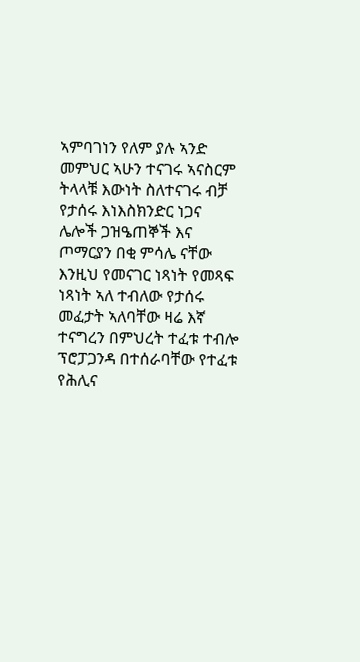ኣምባገነን የለም ያሉ ኣንድ መምህር ኣሁን ተናገሩ ኣናስርም ትላላቹ እውነት ስለተናገሩ ብቻ የታሰሩ እነእስክንድር ነጋና ሌሎች ጋዝዔጠኞች እና ጦማርያን በቂ ምሳሌ ናቸው እንዚህ የመናገር ነጻነት የመጻፍ ነጻነት ኣለ ተብለው የታሰሩ መፈታት ኣለባቸው ዛሬ እኛ ተናግረን በምህረት ተፈቱ ተብሎ ፕሮፓጋንዳ በተሰራባቸው የተፈቱ የሕሊና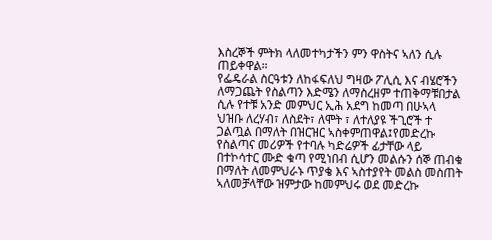እስረኞች ምትክ ላለመተካታችን ምን ዋስትና ኣለን ሲሉ ጠይቀዋል።
የፌዴራል ስርዓቱን ለከፋፍለህ ግዛው ፖሊሲ እና ብሄሮችን ለማጋጨት የስልጣን እድሜን ለማስረዘም ተጠቅማቹበታል ሲሉ የተቹ አንድ መምህር ኢሕ አደግ ከመጣ በሁኣላ ህዝቡ ለረሃብ፣ ለስደት፣ ለሞት ፣ ለተለያዩ ችጊሮች ተ ጋልጧል በማለት በዝርዝር ኣስቀምጠዋል፤የመድረኩ የስልጣና መሪዎች የተባሉ ካድሬዎች ፊታቸው ላይ በተኮሳተር ሙድ ቁጣ የሚነበብ ሲሆን መልሱን ሰኞ ጠብቁ በማለት ለመምህራኑ ጥያቄ እና ኣስተያየት መልስ መስጠት ኣለመቻላቸው ዝምታው ከመምህሩ ወደ መድረኩ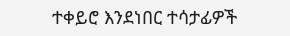ተቀይሮ እንደነበር ተሳታፊዎች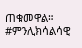ጠቁመዋል። #ምንሊክሳልሳዊ